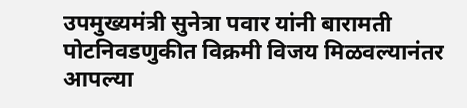उपमुख्यमंत्री सुनेत्रा पवार यांनी बारामती पोटनिवडणुकीत विक्रमी विजय मिळवल्यानंतर आपल्या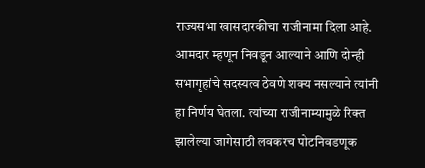राज्यसभा खासदारकीचा राजीनामा दिला आहे. आमदार म्हणून निवडून आल्याने आणि दोन्ही सभागृहांचे सदस्यत्व ठेवणे शक्य नसल्याने त्यांनी हा निर्णय घेतला. त्यांच्या राजीनाम्यामुळे रिक्त झालेल्या जागेसाठी लवकरच पोटनिवडणूक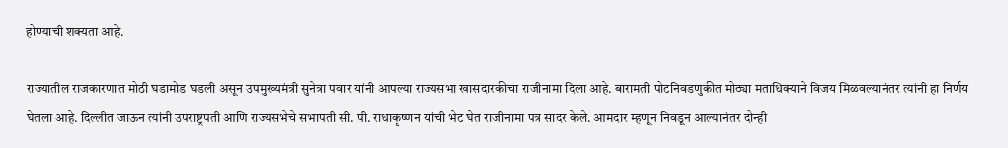होण्याची शक्यता आहे.

राज्यातील राजकारणात मोठी घडामोड घडली असून उपमुख्यमंत्री सुनेत्रा पवार यांनी आपल्या राज्यसभा खासदारकीचा राजीनामा दिला आहे. बारामती पोटनिवडणुकीत मोठ्या मताधिक्याने विजय मिळवल्यानंतर त्यांनी हा निर्णय घेतला आहे. दिल्लीत जाऊन त्यांनी उपराष्ट्रपती आणि राज्यसभेचे सभापती सी. पी. राधाकृष्णन यांची भेट घेत राजीनामा पत्र सादर केले. आमदार म्हणून निवडून आल्यानंतर दोन्ही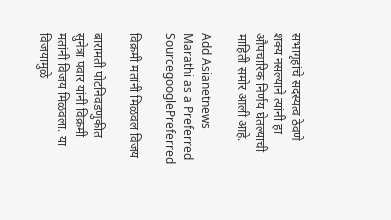सभागृहांचे सदस्यत्व ठेवणे शक्य नसल्याने त्यांनी हा औपचारिक निर्णय घेतल्याची माहिती समोर आली आहे.

Add Asianetnews Marathi as a Preferred SourcegooglePreferred

विक्रमी मतांनी मिळवल विजय

बारामती पोटनिवडणुकीत सुनेत्रा पवार यांनी विक्रमी मतांनी विजय मिळवला. या विजयामुळे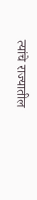त्यांचे राज्यातील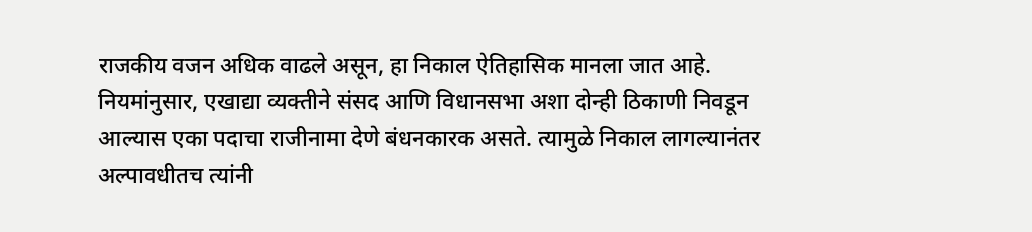राजकीय वजन अधिक वाढले असून, हा निकाल ऐतिहासिक मानला जात आहे. नियमांनुसार, एखाद्या व्यक्तीने संसद आणि विधानसभा अशा दोन्ही ठिकाणी निवडून आल्यास एका पदाचा राजीनामा देणे बंधनकारक असते. त्यामुळे निकाल लागल्यानंतर अल्पावधीतच त्यांनी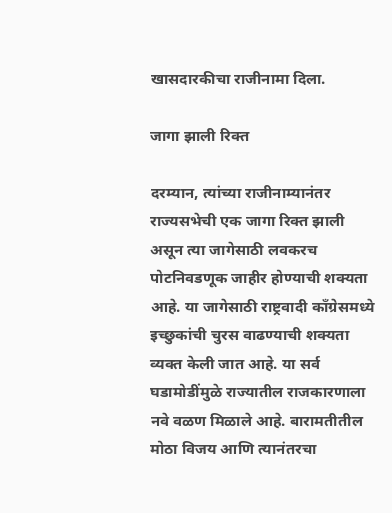खासदारकीचा राजीनामा दिला.

जागा झाली रिक्त

दरम्यान, त्यांच्या राजीनाम्यानंतर राज्यसभेची एक जागा रिक्त झाली असून त्या जागेसाठी लवकरच पोटनिवडणूक जाहीर होण्याची शक्यता आहे. या जागेसाठी राष्ट्रवादी काँग्रेसमध्ये इच्छुकांची चुरस वाढण्याची शक्यता व्यक्त केली जात आहे. या सर्व घडामोडींमुळे राज्यातील राजकारणाला नवे वळण मिळाले आहे. बारामतीतील मोठा विजय आणि त्यानंतरचा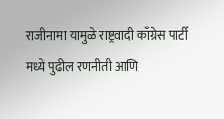राजीनामा यामुळे राष्ट्रवादी काँग्रेस पार्टी मध्ये पुढील रणनीती आणि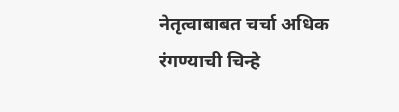नेतृत्वाबाबत चर्चा अधिक रंगण्याची चिन्हे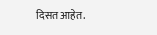दिसत आहेत.